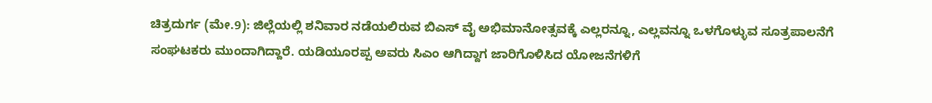ಚಿತ್ರದುರ್ಗ (ಮೇ.9): ಜಿಲ್ಲೆಯಲ್ಲಿ ಶನಿವಾರ ನಡೆಯಲಿರುವ ಬಿಎಸ್ ವೈ ಅಭಿಮಾನೋತ್ಸವಕ್ಕೆ ಎಲ್ಲರನ್ನೂ, ಎಲ್ಲವನ್ನೂ ಒಳಗೊಳ್ಳುವ ಸೂತ್ರಪಾಲನೆಗೆ ಸಂಘಟಕರು ಮುಂದಾಗಿದ್ದಾರೆ. ಯಡಿಯೂರಪ್ಪ ಅವರು ಸಿಎಂ ಆಗಿದ್ದಾಗ ಜಾರಿಗೊಳಿಸಿದ ಯೋಜನೆಗಳಿಗೆ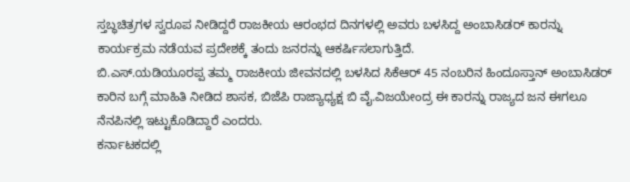ಸ್ತಬ್ಧಚಿತ್ರಗಳ ಸ್ವರೂಪ ನೀಡಿದ್ದರೆ ರಾಜಕೀಯ ಆರಂಭದ ದಿನಗಳಲ್ಲಿ ಅವರು ಬಳಸಿದ್ದ ಅಂಬಾಸಿಡರ್ ಕಾರನ್ನು ಕಾರ್ಯಕ್ರಮ ನಡೆಯವ ಪ್ರದೇಶಕ್ಕೆ ತಂದು ಜನರನ್ನು ಆಕರ್ಷಿಸಲಾಗುತ್ತಿದೆ.
ಬಿ.ಎಸ್.ಯಡಿಯೂರಪ್ಪ ತಮ್ಮ ರಾಜಕೀಯ ಜೀವನದಲ್ಲಿ ಬಳಸಿದ ಸಿಕೆಆರ್ 45 ನಂಬರಿನ ಹಿಂದೂಸ್ತಾನ್ ಅಂಬಾಸಿಡರ್ ಕಾರಿನ ಬಗ್ಗೆ ಮಾಹಿತಿ ನೀಡಿದ ಶಾಸಕ, ಬಿಜೆಪಿ ರಾಜ್ಯಾಧ್ಯಕ್ಷ ಬಿ ವೈ.ವಿಜಯೇಂದ್ರ ಈ ಕಾರನ್ನು ರಾಜ್ಯದ ಜನ ಈಗಲೂ ನೆನಪಿನಲ್ಲಿ ಇಟ್ಟುಕೊಡಿದ್ದಾರೆ ಎಂದರು.
ಕರ್ನಾಟಕದಲ್ಲಿ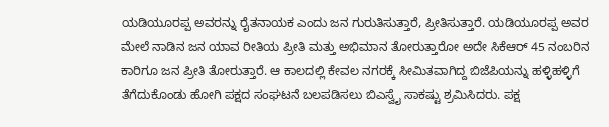ಯಡಿಯೂರಪ್ಪ ಅವರನ್ನು ರೈತನಾಯಕ ಎಂದು ಜನ ಗುರುತಿಸುತ್ತಾರೆ, ಪ್ರೀತಿಸುತ್ತಾರೆ. ಯಡಿಯೂರಪ್ಪ ಅವರ ಮೇಲೆ ನಾಡಿನ ಜನ ಯಾವ ರೀತಿಯ ಪ್ರೀತಿ ಮತ್ತು ಅಭಿಮಾನ ತೋರುತ್ತಾರೋ ಅದೇ ಸಿಕೆಆರ್ 45 ನಂಬರಿನ ಕಾರಿಗೂ ಜನ ಪ್ರೀತಿ ತೋರುತ್ತಾರೆ. ಆ ಕಾಲದಲ್ಲಿ ಕೇವಲ ನಗರಕ್ಕೆ ಸೀಮಿತವಾಗಿದ್ದ ಬಿಜೆಪಿಯನ್ನು ಹಳ್ಳಿಹಳ್ಳಿಗೆ ತೆಗೆದುಕೊಂಡು ಹೋಗಿ ಪಕ್ಷದ ಸಂಘಟನೆ ಬಲಪಡಿಸಲು ಬಿಎಸ್ವೈ ಸಾಕಷ್ಟು ಶ್ರಮಿಸಿದರು. ಪಕ್ಷ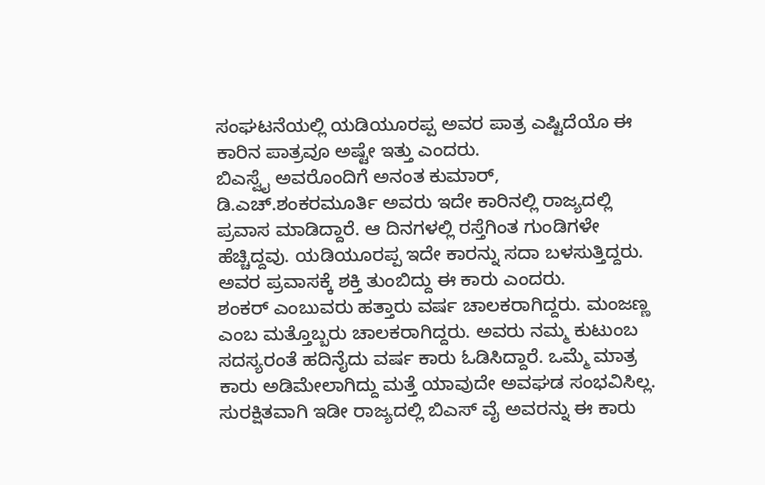ಸಂಘಟನೆಯಲ್ಲಿ ಯಡಿಯೂರಪ್ಪ ಅವರ ಪಾತ್ರ ಎಷ್ಟಿದೆಯೊ ಈ ಕಾರಿನ ಪಾತ್ರವೂ ಅಷ್ಟೇ ಇತ್ತು ಎಂದರು.
ಬಿಎಸ್ವೈ ಅವರೊಂದಿಗೆ ಅನಂತ ಕುಮಾರ್, ಡಿ.ಎಚ್.ಶಂಕರಮೂರ್ತಿ ಅವರು ಇದೇ ಕಾರಿನಲ್ಲಿ ರಾಜ್ಯದಲ್ಲಿ ಪ್ರವಾಸ ಮಾಡಿದ್ದಾರೆ. ಆ ದಿನಗಳಲ್ಲಿ ರಸ್ತೆಗಿಂತ ಗುಂಡಿಗಳೇ ಹೆಚ್ಚಿದ್ದವು. ಯಡಿಯೂರಪ್ಪ ಇದೇ ಕಾರನ್ನು ಸದಾ ಬಳಸುತ್ತಿದ್ದರು. ಅವರ ಪ್ರವಾಸಕ್ಕೆ ಶಕ್ತಿ ತುಂಬಿದ್ದು ಈ ಕಾರು ಎಂದರು.
ಶಂಕರ್ ಎಂಬುವರು ಹತ್ತಾರು ವರ್ಷ ಚಾಲಕರಾಗಿದ್ದರು. ಮಂಜಣ್ಣ ಎಂಬ ಮತ್ತೊಬ್ಬರು ಚಾಲಕರಾಗಿದ್ದರು. ಅವರು ನಮ್ಮ ಕುಟುಂಬ ಸದಸ್ಯರಂತೆ ಹದಿನೈದು ವರ್ಷ ಕಾರು ಓಡಿಸಿದ್ದಾರೆ. ಒಮ್ಮೆ ಮಾತ್ರ ಕಾರು ಅಡಿಮೇಲಾಗಿದ್ದು ಮತ್ತೆ ಯಾವುದೇ ಅವಘಡ ಸಂಭವಿಸಿಲ್ಲ. ಸುರಕ್ಷಿತವಾಗಿ ಇಡೀ ರಾಜ್ಯದಲ್ಲಿ ಬಿಎಸ್ ವೈ ಅವರನ್ನು ಈ ಕಾರು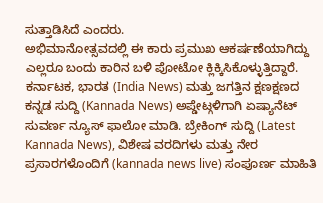ಸುತ್ತಾಡಿಸಿದೆ ಎಂದರು.
ಅಭಿಮಾನೋತ್ಸವದಲ್ಲಿ ಈ ಕಾರು ಪ್ರಮುಖ ಆಕರ್ಷಣೆಯಾಗಿದ್ದು ಎಲ್ಲರೂ ಬಂದು ಕಾರಿನ ಬಳಿ ಪೋಟೋ ಕ್ಲಿಕ್ಕಿಸಿಕೊಳ್ಳುತ್ತಿದ್ದಾರೆ.
ಕರ್ನಾಟಕ, ಭಾರತ (India News) ಮತ್ತು ಜಗತ್ತಿನ ಕ್ಷಣಕ್ಷಣದ ಕನ್ನಡ ಸುದ್ದಿ (Kannada News) ಅಪ್ಡೇಟ್ಗಳಿಗಾಗಿ ಏಷ್ಯಾನೆಟ್ ಸುವರ್ಣ ನ್ಯೂಸ್ ಫಾಲೋ ಮಾಡಿ. ಬ್ರೇಕಿಂಗ್ ಸುದ್ದಿ (Latest Kannada News), ವಿಶೇಷ ವರದಿಗಳು ಮತ್ತು ನೇರ ಪ್ರಸಾರಗಳೊಂದಿಗೆ (kannada news live) ಸಂಪೂರ್ಣ ಮಾಹಿತಿ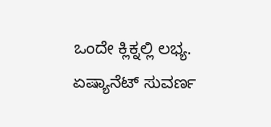ಒಂದೇ ಕ್ಲಿಕ್ನಲ್ಲಿ ಲಭ್ಯ. ಏಷ್ಯಾನೆಟ್ ಸುವರ್ಣ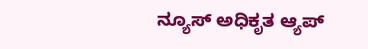ನ್ಯೂಸ್ ಅಧಿಕೃತ ಆ್ಯಪ್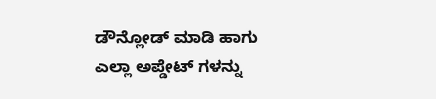ಡೌನ್ಲೋಡ್ ಮಾಡಿ ಹಾಗು ಎಲ್ಲಾ ಅಪ್ಡೇಟ್ ಗಳನ್ನು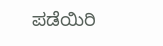ಪಡೆಯಿರಿ